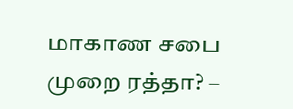மாகாண சபை முறை ரத்தா? –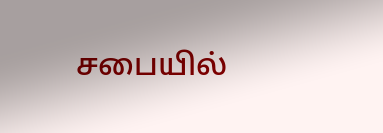சபையில்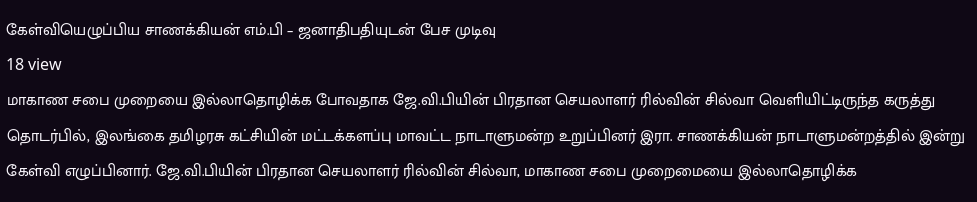கேள்வியெழுப்பிய சாணக்கியன் எம்.பி – ஜனாதிபதியுடன் பேச முடிவு
18 view
மாகாண சபை முறையை இல்லாதொழிக்க போவதாக ஜே.வி.பியின் பிரதான செயலாளர் ரில்வின் சில்வா வெளியிட்டிருந்த கருத்து தொடர்பில், இலங்கை தமிழரசு கட்சியின் மட்டக்களப்பு மாவட்ட நாடாளுமன்ற உறுப்பினர் இரா. சாணக்கியன் நாடாளுமன்றத்தில் இன்று கேள்வி எழுப்பினார். ஜே.வி.பியின் பிரதான செயலாளர் ரில்வின் சில்வா, மாகாண சபை முறைமையை இல்லாதொழிக்க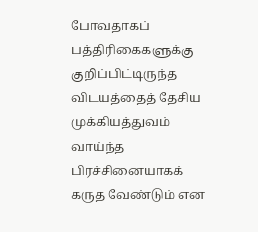போவதாகப் பத்திரிகைகளுக்கு குறிப்பிட்டிருந்த விடயத்தைத் தேசிய முக்கியத்துவம் வாய்ந்த பிரச்சினையாகக் கருத வேண்டும் என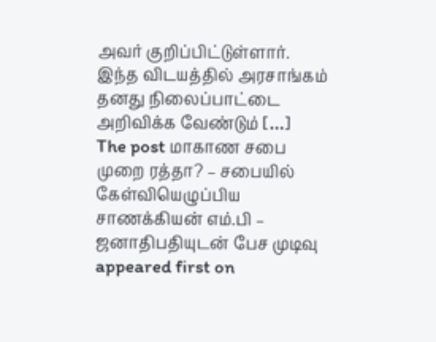அவர் குறிப்பிட்டுள்ளார். இந்த விடயத்தில் அரசாங்கம் தனது நிலைப்பாட்டை அறிவிக்க வேண்டும் […]
The post மாகாண சபை முறை ரத்தா? – சபையில் கேள்வியெழுப்பிய சாணக்கியன் எம்.பி – ஜனாதிபதியுடன் பேச முடிவு appeared first on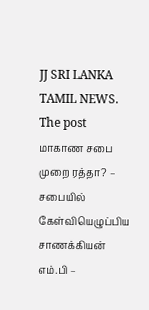JJ SRI LANKA TAMIL NEWS.
The post மாகாண சபை முறை ரத்தா? – சபையில் கேள்வியெழுப்பிய சாணக்கியன் எம்.பி –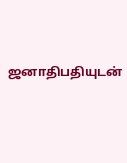ஜனாதிபதியுடன்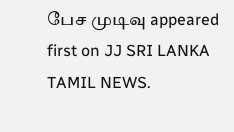பேச முடிவு appeared first on JJ SRI LANKA TAMIL NEWS.